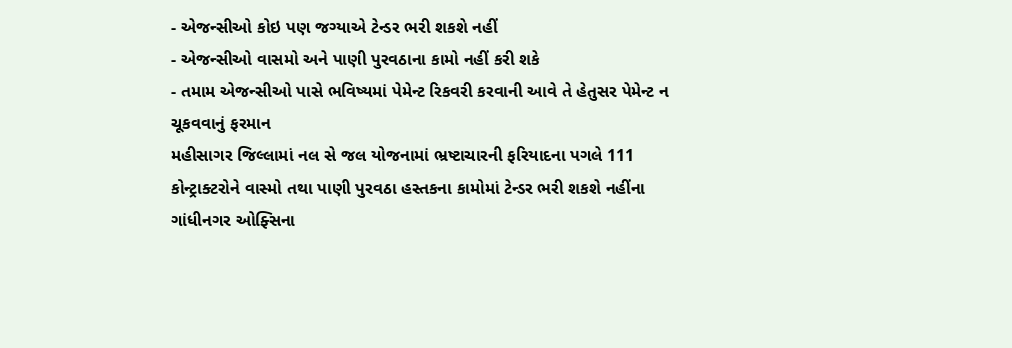- એજન્સીઓ કોઇ પણ જગ્યાએ ટેન્ડર ભરી શકશે નહીં
- એજન્સીઓ વાસમો અને પાણી પુરવઠાના કામો નહીં કરી શકે
- તમામ એજન્સીઓ પાસે ભવિષ્યમાં પેમેન્ટ રિકવરી કરવાની આવે તે હેતુસર પેમેન્ટ ન ચૂકવવાનું ફરમાન
મહીસાગર જિલ્લામાં નલ સે જલ યોજનામાં ભ્રષ્ટાચારની ફરિયાદના પગલે 111 કોન્ટ્રાક્ટરોને વાસ્મો તથા પાણી પુરવઠા હસ્તકના કામોમાં ટેન્ડર ભરી શકશે નહીંના ગાંધીનગર ઓફ્સિના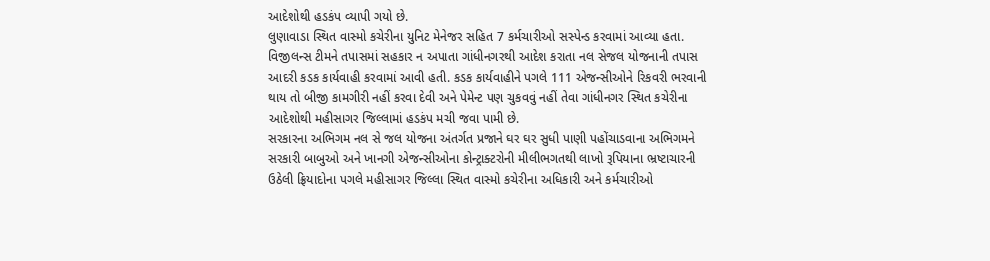આદેશોથી હડકંપ વ્યાપી ગયો છે.
લુણાવાડા સ્થિત વાસ્મો કચેરીના યુનિટ મેનેજર સહિત 7 કર્મચારીઓ સસ્પેન્ડ કરવામાં આવ્યા હતા. વિજીલન્સ ટીમને તપાસમાં સહકાર ન અપાતા ગાંધીનગરથી આદેશ કરાતા નલ સેજલ યોજનાની તપાસ આદરી કડક કાર્યવાહી કરવામાં આવી હતી. કડક કાર્યવાહીને પગલે 111 એજન્સીઓને રિકવરી ભરવાની થાય તો બીજી કામગીરી નહીં કરવા દેવી અને પેમેન્ટ પણ ચુકવવું નહીં તેવા ગાંધીનગર સ્થિત કચેરીના આદેશોથી મહીસાગર જિલ્લામાં હડકંપ મચી જવા પામી છે.
સરકારના અભિગમ નલ સે જલ યોજના અંતર્ગત પ્રજાને ઘર ઘર સુધી પાણી પહોંચાડવાના અભિગમને સરકારી બાબુઓ અને ખાનગી એજન્સીઓના કોન્ટ્રાક્ટરોની મીલીભગતથી લાખો રૂપિયાના ભ્રષ્ટાચારની ઉઠેલી ફ્રિયાદોના પગલે મહીસાગર જિલ્લા સ્થિત વાસ્મો કચેરીના અધિકારી અને કર્મચારીઓ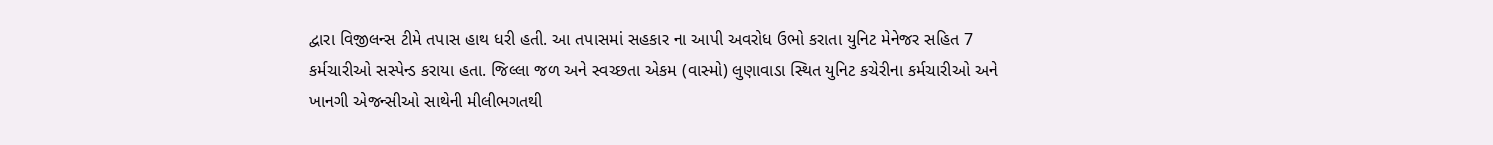દ્વારા વિજીલન્સ ટીમે તપાસ હાથ ધરી હતી. આ તપાસમાં સહકાર ના આપી અવરોધ ઉભો કરાતા યુનિટ મેનેજર સહિત 7 કર્મચારીઓ સસ્પેન્ડ કરાયા હતા. જિલ્લા જળ અને સ્વચ્છતા એકમ (વાસ્મો) લુણાવાડા સ્થિત યુનિટ કચેરીના કર્મચારીઓ અને ખાનગી એજન્સીઓ સાથેની મીલીભગતથી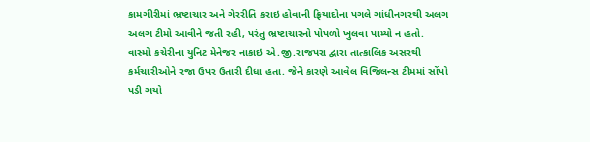કામગીરીમાં ભ્રષ્ટાચાર અને ગેરરીતિ કરાઇ હોવાની ફ્રિયાદોના પગલે ગાંધીનગરથી અલગ અલગ ટીમો આવીને જતી રહી, પરંતુ ભ્રષ્ટાચારનો પોપળો ખુલવા પામ્યો ન હતો.
વાસ્મો કચેરીના યુનિટ મેનેજર નાકાઇ એ.જી.રાજપરા દ્વારા તાત્કાલિક અસરથી કર્મચારીઓને રજા ઉપર ઉતારી દીધા હતા. જેને કારણે આવેલ વિજિલન્સ ટીમમાં સોંપો પડી ગયો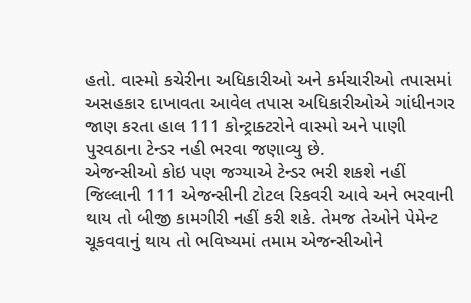હતો. વાસ્મો કચેરીના અધિકારીઓ અને કર્મચારીઓ તપાસમાં અસહકાર દાખાવતા આવેલ તપાસ અધિકારીઓએ ગાંધીનગર જાણ કરતા હાલ 111 કોન્ટ્રાક્ટરોને વાસ્મો અને પાણી પુરવઠાના ટેન્ડર નહી ભરવા જણાવ્યુ છે.
એજન્સીઓ કોઇ પણ જગ્યાએ ટેન્ડર ભરી શકશે નહીં
જિલ્લાની 111 એજન્સીની ટોટલ રિકવરી આવે અને ભરવાની થાય તો બીજી કામગીરી નહીં કરી શકે. તેમજ તેઓને પેમેન્ટ ચૂકવવાનું થાય તો ભવિષ્યમાં તમામ એજન્સીઓને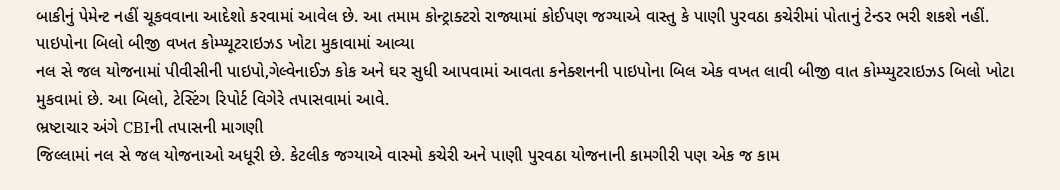બાકીનું પેમેન્ટ નહીં ચૂકવવાના આદેશો કરવામાં આવેલ છે. આ તમામ કોન્ટ્રાક્ટરો રાજ્યામાં કોઈપણ જગ્યાએ વાસ્તુ કે પાણી પુરવઠા કચેરીમાં પોતાનું ટેન્ડર ભરી શકશે નહીં.
પાઇપોના બિલો બીજી વખત કોમ્પ્યૂટરાઇઝડ ખોટા મુકાવામાં આવ્યા
નલ સે જલ યોજનામાં પીવીસીની પાઇપો,ગેલ્વેનાઈઝ કોક અને ઘર સુધી આપવામાં આવતા કનેક્શનની પાઇપોના બિલ એક વખત લાવી બીજી વાત કોમ્પ્યુટરાઇઝડ બિલો ખોટા મુકવામાં છે. આ બિલો, ટેસ્ટિંગ રિપોર્ટ વિગેરે તપાસવામાં આવે.
ભ્રષ્ટાચાર અંગે CBIની તપાસની માગણી
જિલ્લામાં નલ સે જલ યોજનાઓ અધૂરી છે. કેટલીક જગ્યાએ વાસ્મો કચેરી અને પાણી પુરવઠા યોજનાની કામગીરી પણ એક જ કામ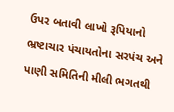ઉપર બતાવી લાખો રૂપિયાનો ભ્રષ્ટાચાર પંચાયતોના સરપંચ અને પાણી સમિતિની મીલી ભગતથી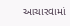આચારવામાં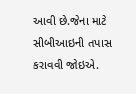આવી છે.જેના માટે સીબીઆઇની તપાસ કરાવવી જોઇએ.